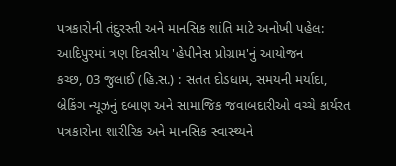પત્રકારોની તંદુરસ્તી અને માનસિક શાંતિ માટે અનોખી પહેલ: આદિપુરમાં ત્રણ દિવસીય 'હેપીનેસ પ્રોગ્રામ'નું આયોજન
કચ્છ, 03 જુલાઈ (હિ.સ.) : સતત દોડધામ, સમયની મર્યાદા, બ્રેકિંગ ન્યૂઝનું દબાણ અને સામાજિક જવાબદારીઓ વચ્ચે કાર્યરત પત્રકારોના શારીરિક અને માનસિક સ્વાસ્થ્યને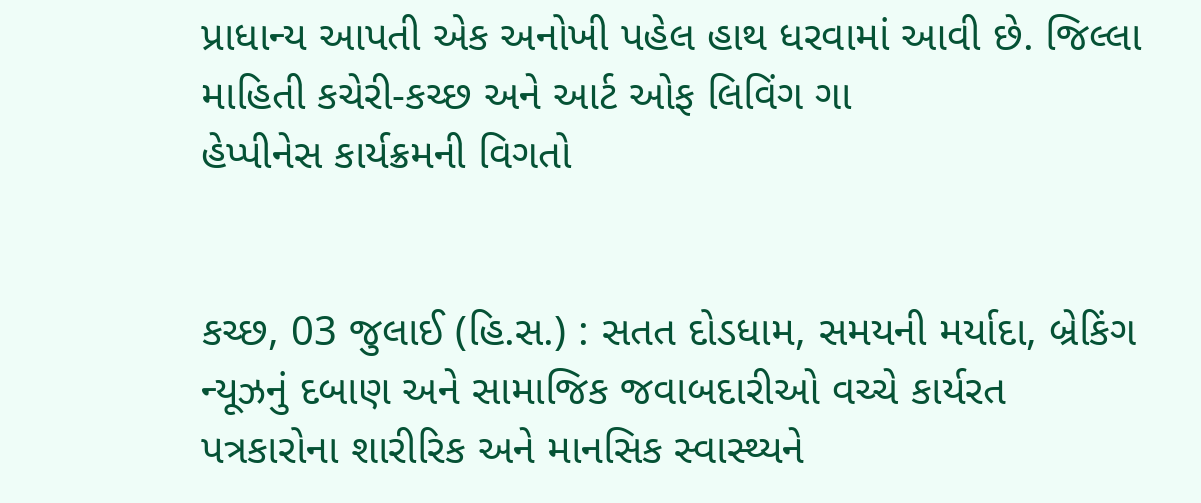પ્રાધાન્ય આપતી એક અનોખી પહેલ હાથ ધરવામાં આવી છે. જિલ્લા માહિતી કચેરી-કચ્છ અને આર્ટ ઓફ લિવિંગ ગા
હેપ્પીનેસ કાર્યક્રમની વિગતો


કચ્છ, 03 જુલાઈ (હિ.સ.) : સતત દોડધામ, સમયની મર્યાદા, બ્રેકિંગ ન્યૂઝનું દબાણ અને સામાજિક જવાબદારીઓ વચ્ચે કાર્યરત પત્રકારોના શારીરિક અને માનસિક સ્વાસ્થ્યને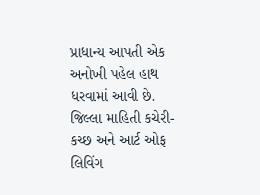પ્રાધાન્ય આપતી એક અનોખી પહેલ હાથ ધરવામાં આવી છે. જિલ્લા માહિતી કચેરી-કચ્છ અને આર્ટ ઓફ લિવિંગ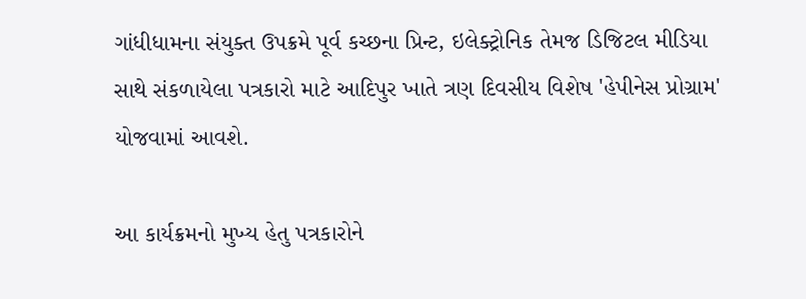ગાંધીધામના સંયુક્ત ઉપક્રમે પૂર્વ કચ્છના પ્રિન્ટ, ઇલેક્ટ્રોનિક તેમજ ડિજિટલ મીડિયા સાથે સંકળાયેલા પત્રકારો માટે આદિપુર ખાતે ત્રણ દિવસીય વિશેષ 'હેપીનેસ પ્રોગ્રામ' યોજવામાં આવશે.

આ કાર્યક્રમનો મુખ્ય હેતુ પત્રકારોને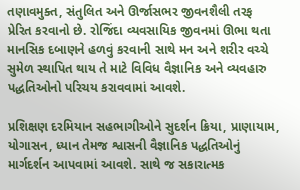તણાવમુક્ત, સંતુલિત અને ઊર્જાસભર જીવનશૈલી તરફ પ્રેરિત કરવાનો છે. રોજિંદા વ્યવસાયિક જીવનમાં ઊભા થતા માનસિક દબાણને હળવું કરવાની સાથે મન અને શરીર વચ્ચે સુમેળ સ્થાપિત થાય તે માટે વિવિધ વૈજ્ઞાનિક અને વ્યવહારુ પદ્ધતિઓનો પરિચય કરાવવામાં આવશે.

પ્રશિક્ષણ દરમિયાન સહભાગીઓને સુદર્શન ક્રિયા, પ્રાણાયામ, યોગાસન, ધ્યાન તેમજ શ્વાસની વૈજ્ઞાનિક પદ્ધતિઓનું માર્ગદર્શન આપવામાં આવશે. સાથે જ સકારાત્મક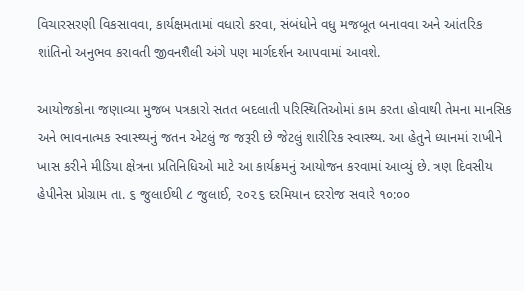વિચારસરણી વિકસાવવા, કાર્યક્ષમતામાં વધારો કરવા, સંબંધોને વધુ મજબૂત બનાવવા અને આંતરિક શાંતિનો અનુભવ કરાવતી જીવનશૈલી અંગે પણ માર્ગદર્શન આપવામાં આવશે.

આયોજકોના જણાવ્યા મુજબ પત્રકારો સતત બદલાતી પરિસ્થિતિઓમાં કામ કરતા હોવાથી તેમના માનસિક અને ભાવનાત્મક સ્વાસ્થ્યનું જતન એટલું જ જરૂરી છે જેટલું શારીરિક સ્વાસ્થ્ય. આ હેતુને ધ્યાનમાં રાખીને ખાસ કરીને મીડિયા ક્ષેત્રના પ્રતિનિધિઓ માટે આ કાર્યક્રમનું આયોજન કરવામાં આવ્યું છે. ત્રણ દિવસીય હેપીનેસ પ્રોગ્રામ તા. ૬ જુલાઈથી ૮ જુલાઈ, ૨૦૨૬ દરમિયાન દરરોજ સવારે ૧૦:૦૦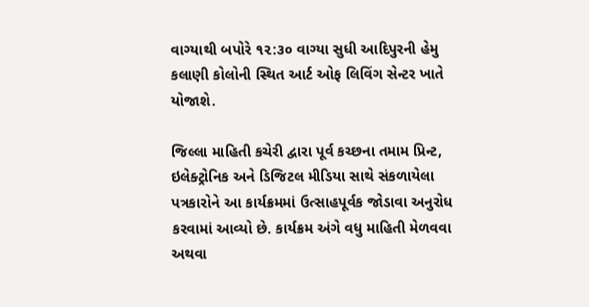વાગ્યાથી બપોરે ૧૨:૩૦ વાગ્યા સુધી આદિપુરની હેમુ કલાણી કોલોની સ્થિત આર્ટ ઓફ લિવિંગ સેન્ટર ખાતે યોજાશે.

જિલ્લા માહિતી કચેરી દ્વારા પૂર્વ કચ્છના તમામ પ્રિન્ટ, ઇલેક્ટ્રોનિક અને ડિજિટલ મીડિયા સાથે સંકળાયેલા પત્રકારોને આ કાર્યક્રમમાં ઉત્સાહપૂર્વક જોડાવા અનુરોધ કરવામાં આવ્યો છે. કાર્યક્રમ અંગે વધુ માહિતી મેળવવા અથવા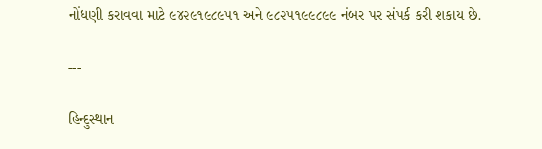નોંધણી કરાવવા માટે ૯૪૨૯૧૯૮૯૫૧ અને ૯૮૨૫૧૯૯૮૯૯ નંબર પર સંપર્ક કરી શકાય છે.

---

હિન્દુસ્થાન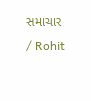સમાચાર / Rohit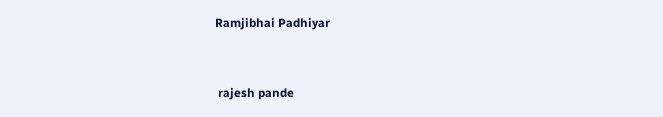Ramjibhai Padhiyar


 rajesh pande